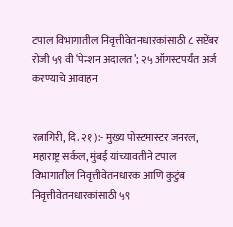टपाल विभागातील निवृत्तीवेतनधारकांसाठी ८ सप्टेंबर रोजी ५९ वी ‘पेन्शन अदालत’; २५ ऑगस्टपर्यंत अर्ज करण्याचे आवाहन


रत्नागिरी, दि. २१ ):- मुख्य पोस्टमास्टर जनरल, महाराष्ट्र सर्कल, मुंबई यांच्यावतीने टपाल विभागातील निवृत्तीवेतनधारक आणि कुटुंब निवृत्तीवेतनधारकांसाठी ५९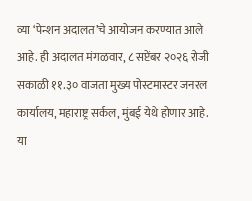व्या ‘पेन्शन अदालत’चे आयोजन करण्यात आले आहे. ही अदालत मंगळवार, ८ सप्टेंबर २०२६ रोजी सकाळी ११.३० वाजता मुख्य पोस्टमास्टर जनरल कार्यालय, महाराष्ट्र सर्कल, मुंबई येथे होणार आहे.
या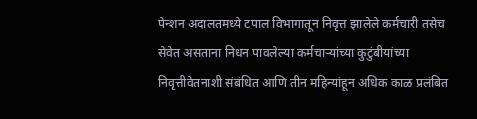पेन्शन अदालतमध्ये टपाल विभागातून निवृत्त झालेले कर्मचारी तसेच सेवेत असताना निधन पावलेल्या कर्मचाऱ्यांच्या कुटुंबीयांच्या निवृत्तीवेतनाशी संबंधित आणि तीन महिन्यांहून अधिक काळ प्रलंबित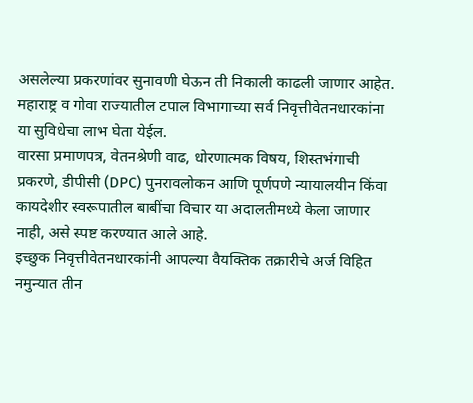असलेल्या प्रकरणांवर सुनावणी घेऊन ती निकाली काढली जाणार आहेत. महाराष्ट्र व गोवा राज्यातील टपाल विभागाच्या सर्व निवृत्तीवेतनधारकांना या सुविधेचा लाभ घेता येईल.
वारसा प्रमाणपत्र, वेतनश्रेणी वाढ, धोरणात्मक विषय, शिस्तभंगाची प्रकरणे, डीपीसी (DPC) पुनरावलोकन आणि पूर्णपणे न्यायालयीन किंवा कायदेशीर स्वरूपातील बाबींचा विचार या अदालतीमध्ये केला जाणार नाही, असे स्पष्ट करण्यात आले आहे.
इच्छुक निवृत्तीवेतनधारकांनी आपल्या वैयक्तिक तक्रारीचे अर्ज विहित नमुन्यात तीन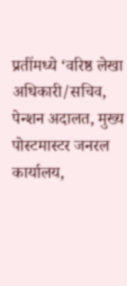प्रतींमध्ये ‘वरिष्ठ लेखा अधिकारी/सचिव, पेन्शन अदालत, मुख्य पोस्टमास्टर जनरल कार्यालय,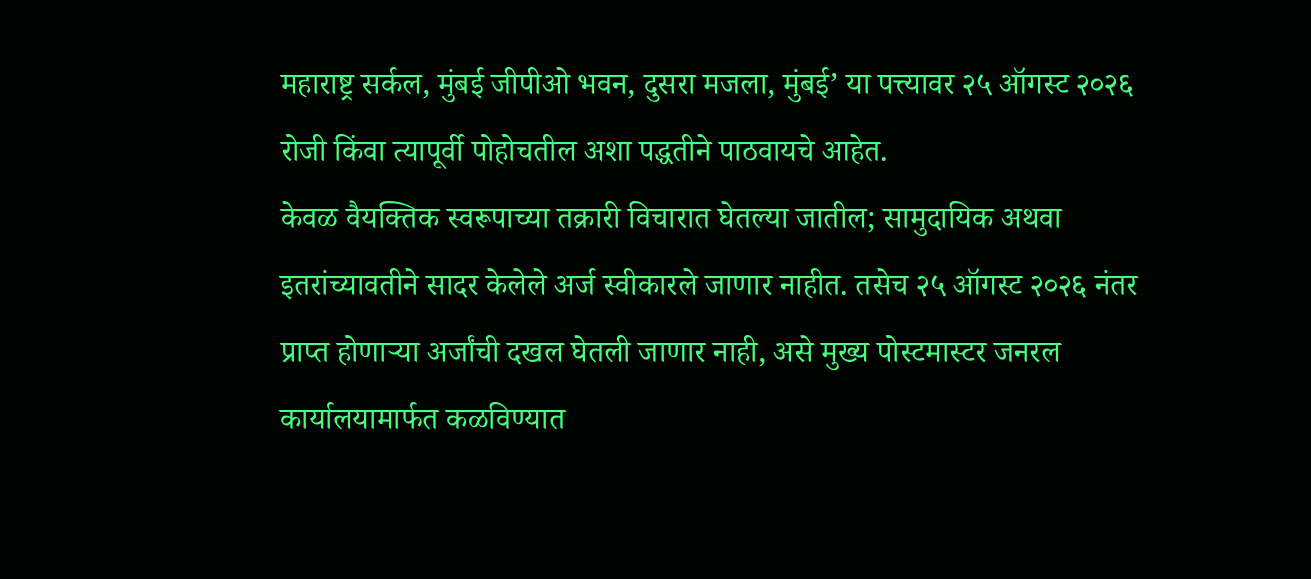महाराष्ट्र सर्कल, मुंबई जीपीओ भवन, दुसरा मजला, मुंबई’ या पत्त्यावर २५ ऑगस्ट २०२६ रोजी किंवा त्यापूर्वी पोहोचतील अशा पद्धतीने पाठवायचे आहेत.
केवळ वैयक्तिक स्वरूपाच्या तक्रारी विचारात घेतल्या जातील; सामुदायिक अथवा इतरांच्यावतीने सादर केलेले अर्ज स्वीकारले जाणार नाहीत. तसेच २५ ऑगस्ट २०२६ नंतर प्राप्त होणाऱ्या अर्जांची दखल घेतली जाणार नाही, असे मुख्य पोस्टमास्टर जनरल कार्यालयामार्फत कळविण्यात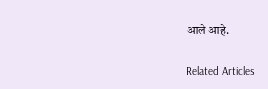आले आहे.

Related Articles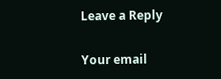Leave a Reply

Your email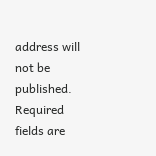address will not be published. Required fields are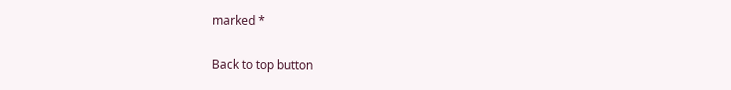marked *

Back to top button